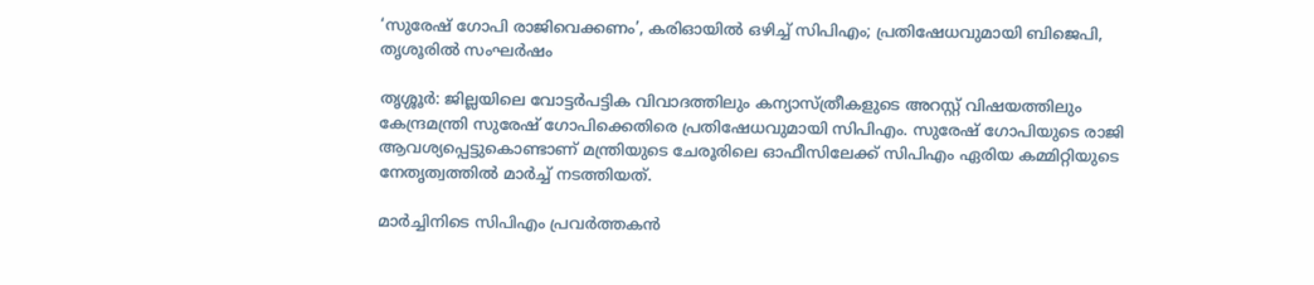‘സുരേഷ് ഗോപി രാജിവെക്കണം’, കരിഓയിൽ ഒഴിച്ച് സിപിഎം; പ്രതിഷേധവുമായി ബിജെപി, തൃശൂരില്‍ സംഘര്‍ഷം

തൃശ്ശൂര്‍: ജില്ലയിലെ വോട്ടര്‍പട്ടിക വിവാദത്തിലും കന്യാസ്ത്രീകളുടെ അറസ്റ്റ് വിഷയത്തിലും കേന്ദ്രമന്ത്രി സുരേഷ് ഗോപിക്കെതിരെ പ്രതിഷേധവുമായി സിപിഎം. സുരേഷ് ഗോപിയുടെ രാജി ആവശ്യപ്പെട്ടുകൊണ്ടാണ് മന്ത്രിയുടെ ചേരൂരിലെ ഓഫീസിലേക്ക് സിപിഎം ഏരിയ കമ്മിറ്റിയുടെ നേതൃത്വത്തില്‍ മാര്‍ച്ച് നടത്തിയത്.

മാര്‍ച്ചിനിടെ സിപിഎം പ്രവര്‍ത്തകന്‍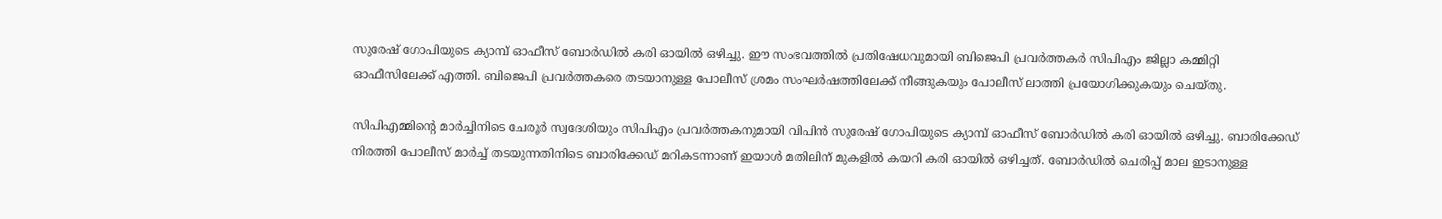സുരേഷ് ഗോപിയുടെ ക്യാമ്പ് ഓഫീസ് ബോര്‍ഡില്‍ കരി ഓയില്‍ ഒഴിച്ചു. ഈ സംഭവത്തില്‍ പ്രതിഷേധവുമായി ബിജെപി പ്രവര്‍ത്തകര്‍ സിപിഎം ജില്ലാ കമ്മിറ്റി ഓഫീസിലേക്ക് എത്തി. ബിജെപി പ്രവര്‍ത്തകരെ തടയാനുള്ള പോലീസ് ശ്രമം സംഘര്‍ഷത്തിലേക്ക് നീങ്ങുകയും പോലീസ് ലാത്തി പ്രയോഗിക്കുകയും ചെയ്തു.

സിപിഎമ്മിന്റെ മാര്‍ച്ചിനിടെ ചേരൂര്‍ സ്വദേശിയും സിപിഎം പ്രവര്‍ത്തകനുമായി വിപിന്‍ സുരേഷ് ഗോപിയുടെ ക്യാമ്പ് ഓഫീസ് ബോര്‍ഡില്‍ കരി ഓയില്‍ ഒഴിച്ചു. ബാരിക്കേഡ് നിരത്തി പോലീസ് മാര്‍ച്ച് തടയുന്നതിനിടെ ബാരിക്കേഡ് മറികടന്നാണ് ഇയാള്‍ മതിലിന് മുകളില്‍ കയറി കരി ഓയില്‍ ഒഴിച്ചത്. ബോര്‍ഡില്‍ ചെരിപ്പ് മാല ഇടാനുള്ള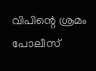വിപിന്റെ ശ്രമം പോലീസ്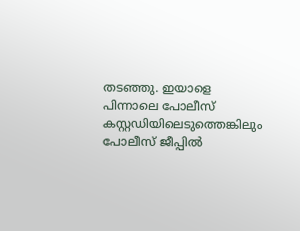തടഞ്ഞു. ഇയാളെ പിന്നാലെ പോലീസ് കസ്റ്റഡിയിലെടുത്തെങ്കിലും പോലീസ് ജീപ്പില്‍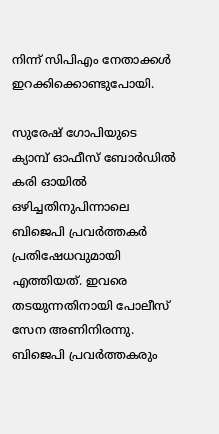നിന്ന് സിപിഎം നേതാക്കള്‍ ഇറക്കിക്കൊണ്ടുപോയി.

സുരേഷ് ഗോപിയുടെ ക്യാമ്പ് ഓഫീസ് ബോര്‍ഡില്‍ കരി ഓയില്‍ ഒഴിച്ചതിനുപിന്നാലെ ബിജെപി പ്രവര്‍ത്തകര്‍ പ്രതിഷേധവുമായി എത്തിയത്. ഇവരെ തടയുന്നതിനായി പോലീസ് സേന അണിനിരന്നു. ബിജെപി പ്രവര്‍ത്തകരും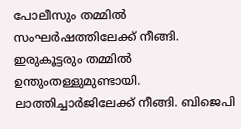പോലീസും തമ്മില്‍ സംഘര്‍ഷത്തിലേക്ക് നീങ്ങി. ഇരുകൂട്ടരും തമ്മില്‍ ഉന്തുംതള്ളുമുണ്ടായി. ലാത്തിച്ചാര്‍ജിലേക്ക് നീങ്ങി. ബിജെപി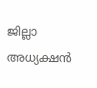ജില്ലാ അധ്യക്ഷന്‍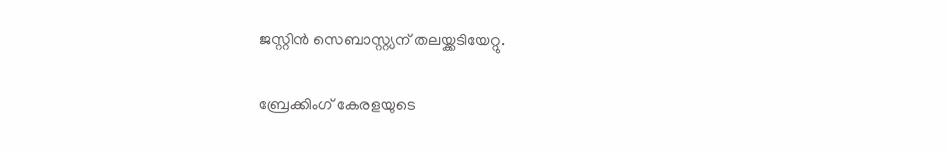ജസ്റ്റിന്‍ സെബാസ്റ്റ്യന് തലയ്ക്കടിയേറ്റു.

ബ്രേക്കിംഗ് കേരളയുടെ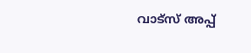വാട്സ് അപ്പ്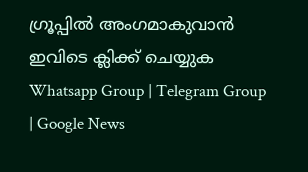ഗ്രൂപ്പിൽ അംഗമാകുവാൻ ഇവിടെ ക്ലിക്ക് ചെയ്യുക Whatsapp Group | Telegram Group | Google News